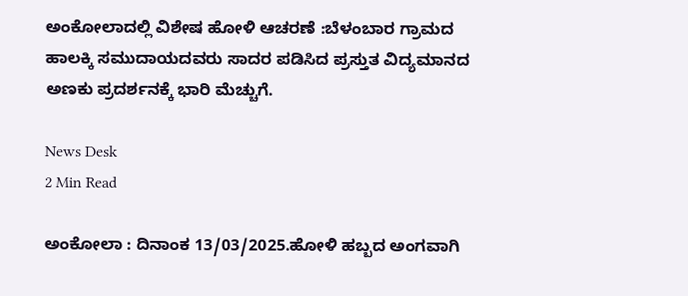ಅಂಕೋಲಾದಲ್ಲಿ ವಿಶೇಷ ಹೋಳಿ ಆಚರಣೆ :ಬೆಳಂಬಾರ ಗ್ರಾಮದ ಹಾಲಕ್ಕಿ ಸಮುದಾಯದವರು ಸಾದರ ಪಡಿಸಿದ ಪ್ರಸ್ತುತ ವಿದ್ಯಮಾನದ ಅಣಕು ಪ್ರದರ್ಶನಕ್ಕೆ ಭಾರಿ ಮೆಚ್ಚುಗೆ.

News Desk
2 Min Read

ಅಂಕೋಲಾ : ದಿನಾಂಕ 13/03/2025.ಹೋಳಿ ಹಬ್ಬದ ಅಂಗವಾಗಿ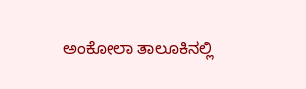ಅಂಕೋಲಾ ತಾಲೂಕಿನಲ್ಲಿ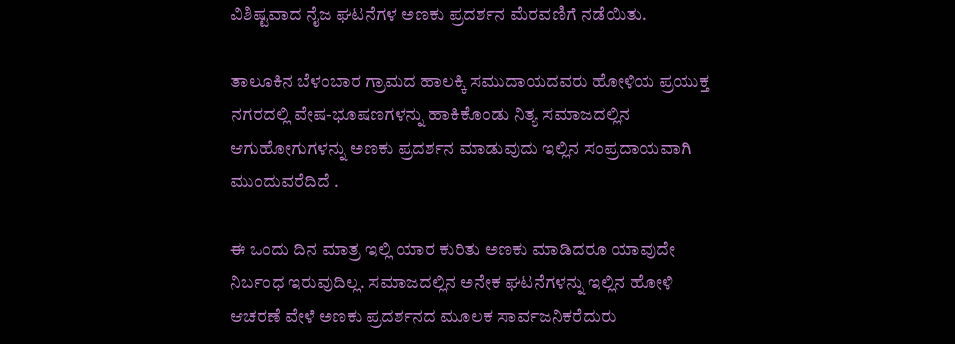ವಿಶಿಷ್ಟವಾದ ನೈಜ ಘಟನೆಗಳ ಅಣಕು ಪ್ರದರ್ಶನ ಮೆರವಣಿಗೆ ನಡೆಯಿತು.

ತಾಲೂಕಿನ ಬೆಳಂಬಾರ ಗ್ರಾಮದ ಹಾಲಕ್ಕಿ ಸಮುದಾಯದವರು ಹೋಳಿಯ ಪ್ರಯುಕ್ತ ನಗರದಲ್ಲಿ ವೇಷ-ಭೂಷಣಗಳನ್ನು ಹಾಕಿಕೊಂಡು ನಿತ್ಯ ಸಮಾಜದಲ್ಲಿನ ಆಗುಹೋಗುಗಳನ್ನು ಅಣಕು ಪ್ರದರ್ಶನ ಮಾಡುವುದು ಇಲ್ಲಿನ ಸಂಪ್ರದಾಯವಾಗಿ ಮುಂದುವರೆದಿದೆ .

ಈ ಒಂದು ದಿನ ಮಾತ್ರ ಇಲ್ಲಿ ಯಾರ ಕುರಿತು ಅಣಕು ಮಾಡಿದರೂ ಯಾವುದೇ ನಿರ್ಬಂಧ ಇರುವುದಿಲ್ಲ. ಸಮಾಜದಲ್ಲಿನ ಅನೇಕ ಘಟನೆಗಳನ್ನು ಇಲ್ಲಿನ ಹೋಳಿ ಆಚರಣೆ ವೇಳೆ ಅಣಕು ಪ್ರದರ್ಶನದ ಮೂಲಕ ಸಾರ್ವಜನಿಕರೆದುರು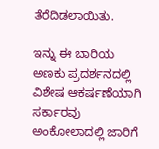ತೆರೆದಿಡಲಾಯಿತು.

ಇನ್ನು ಈ ಬಾರಿಯ ಅಣಕು ಪ್ರದರ್ಶನದಲ್ಲಿ ವಿಶೇಷ ಆಕರ್ಷಣೆಯಾಗಿ ಸರ್ಕಾರವು ಅಂಕೋಲಾದಲ್ಲಿ ಜಾರಿಗೆ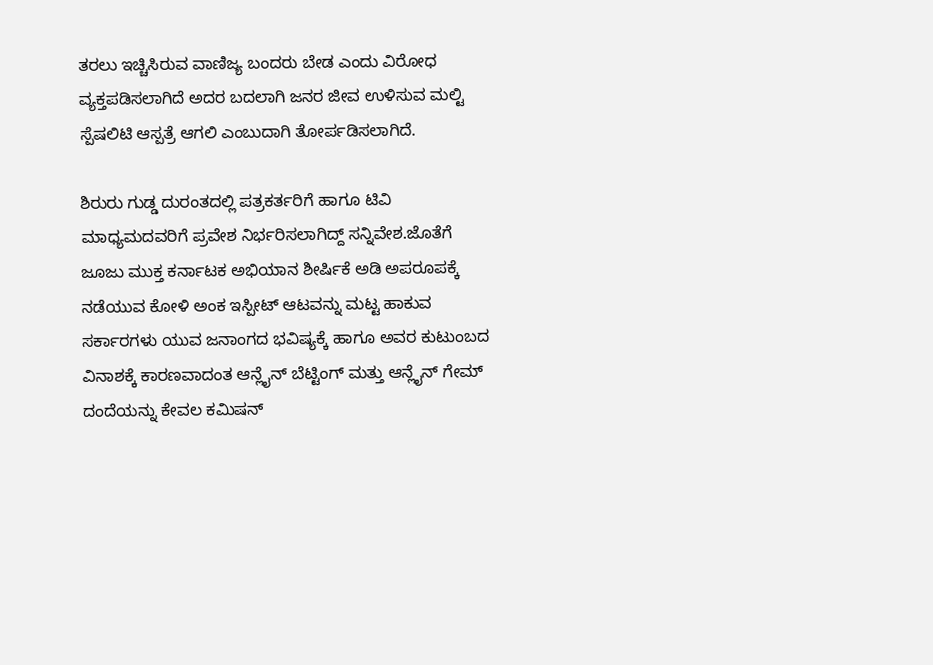ತರಲು ಇಚ್ಚಿಸಿರುವ ವಾಣಿಜ್ಯ ಬಂದರು ಬೇಡ ಎಂದು ವಿರೋಧ ವ್ಯಕ್ತಪಡಿಸಲಾಗಿದೆ ಅದರ ಬದಲಾಗಿ ಜನರ ಜೀವ ಉಳಿಸುವ ಮಲ್ಟಿ ಸ್ಪೆಷಲಿಟಿ ಆಸ್ಪತ್ರೆ ಆಗಲಿ ಎಂಬುದಾಗಿ ತೋರ್ಪಡಿಸಲಾಗಿದೆ.

ಶಿರುರು ಗುಡ್ಡ ದುರಂತದಲ್ಲಿ ಪತ್ರಕರ್ತರಿಗೆ ಹಾಗೂ ಟಿವಿ ಮಾಧ್ಯಮದವರಿಗೆ ಪ್ರವೇಶ ನಿರ್ಭರಿಸಲಾಗಿದ್ದ್ ಸನ್ನಿವೇಶ.ಜೊತೆಗೆ ಜೂಜು ಮುಕ್ತ ಕರ್ನಾಟಕ ಅಭಿಯಾನ ಶೀರ್ಷಿಕೆ ಅಡಿ ಅಪರೂಪಕ್ಕೆ ನಡೆಯುವ ಕೋಳಿ ಅಂಕ ಇಸ್ಪೀಟ್ ಆಟವನ್ನು ಮಟ್ಟ ಹಾಕುವ ಸರ್ಕಾರಗಳು ಯುವ ಜನಾಂಗದ ಭವಿಷ್ಯಕ್ಕೆ ಹಾಗೂ ಅವರ ಕುಟುಂಬದ ವಿನಾಶಕ್ಕೆ ಕಾರಣವಾದಂತ ಆನ್ಲೈನ್ ಬೆಟ್ಟಿಂಗ್ ಮತ್ತು ಆನ್ಲೈನ್ ಗೇಮ್ ದಂದೆಯನ್ನು ಕೇವಲ ಕಮಿಷನ್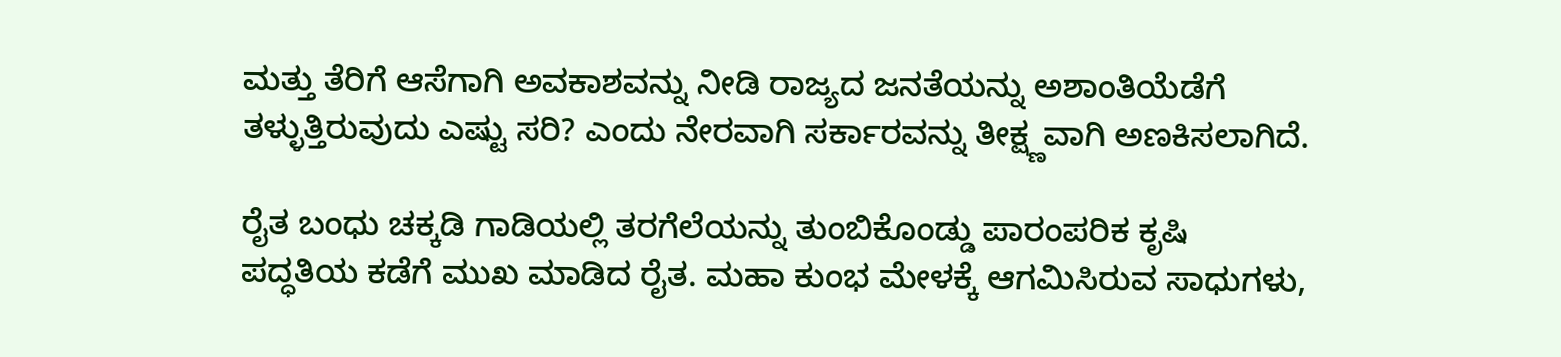ಮತ್ತು ತೆರಿಗೆ ಆಸೆಗಾಗಿ ಅವಕಾಶವನ್ನು ನೀಡಿ ರಾಜ್ಯದ ಜನತೆಯನ್ನು ಅಶಾಂತಿಯೆಡೆಗೆ ತಳ್ಳುತ್ತಿರುವುದು ಎಷ್ಟು ಸರಿ? ಎಂದು ನೇರವಾಗಿ ಸರ್ಕಾರವನ್ನು ತೀಕ್ಷ್ಣವಾಗಿ ಅಣಕಿಸಲಾಗಿದೆ.

ರೈತ ಬಂಧು ಚಕ್ಕಡಿ ಗಾಡಿಯಲ್ಲಿ ತರಗೆಲೆಯನ್ನು ತುಂಬಿಕೊಂಡ್ಡು ಪಾರಂಪರಿಕ ಕೃಷಿ ಪದ್ಧತಿಯ ಕಡೆಗೆ ಮುಖ ಮಾಡಿದ ರೈತ. ಮಹಾ ಕುಂಭ ಮೇಳಕ್ಕೆ ಆಗಮಿಸಿರುವ ಸಾಧುಗಳು,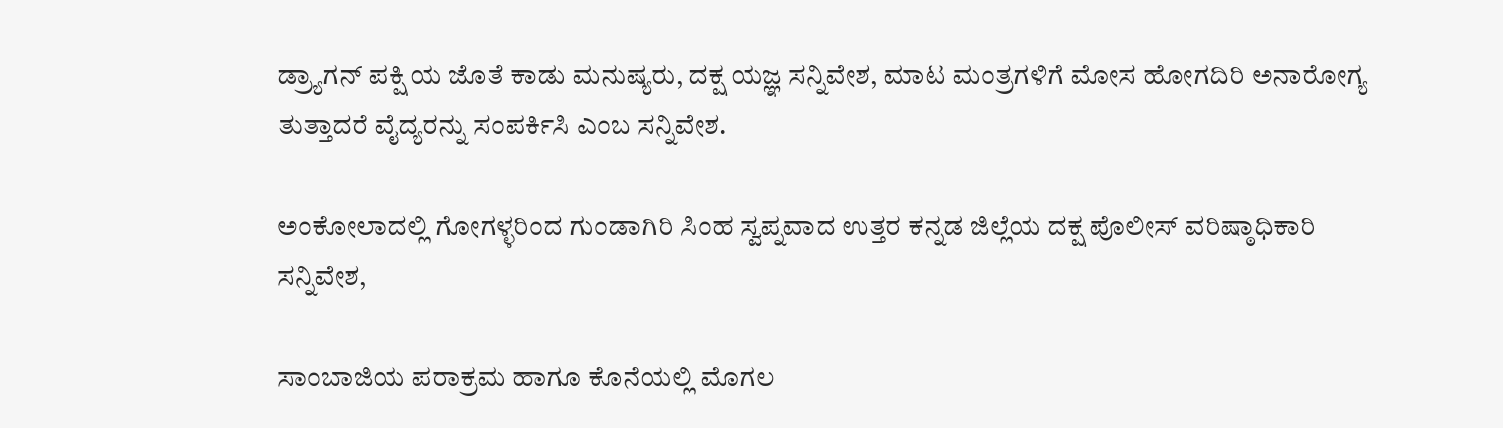ಡ್ರ್ಯಾಗನ್ ಪಕ್ಷಿ ಯ ಜೊತೆ ಕಾಡು ಮನುಷ್ಯರು, ದಕ್ಷ ಯಜ್ಞ ಸನ್ನಿವೇಶ, ಮಾಟ ಮಂತ್ರಗಳಿಗೆ ಮೋಸ ಹೋಗದಿರಿ ಅನಾರೋಗ್ಯ ತುತ್ತಾದರೆ ವೈದ್ಯರನ್ನು ಸಂಪರ್ಕಿಸಿ ಎಂಬ ಸನ್ನಿವೇಶ.

ಅಂಕೋಲಾದಲ್ಲಿ ಗೋಗಳ್ಳರಿಂದ ಗುಂಡಾಗಿರಿ ಸಿಂಹ ಸ್ವಪ್ನವಾದ ಉತ್ತರ ಕನ್ನಡ ಜಿಲ್ಲೆಯ ದಕ್ಷ ಪೊಲೀಸ್ ವರಿಷ್ಠಾಧಿಕಾರಿ ಸನ್ನಿವೇಶ,

ಸಾಂಬಾಜಿಯ ಪರಾಕ್ರಮ ಹಾಗೂ ಕೊನೆಯಲ್ಲಿ ಮೊಗಲ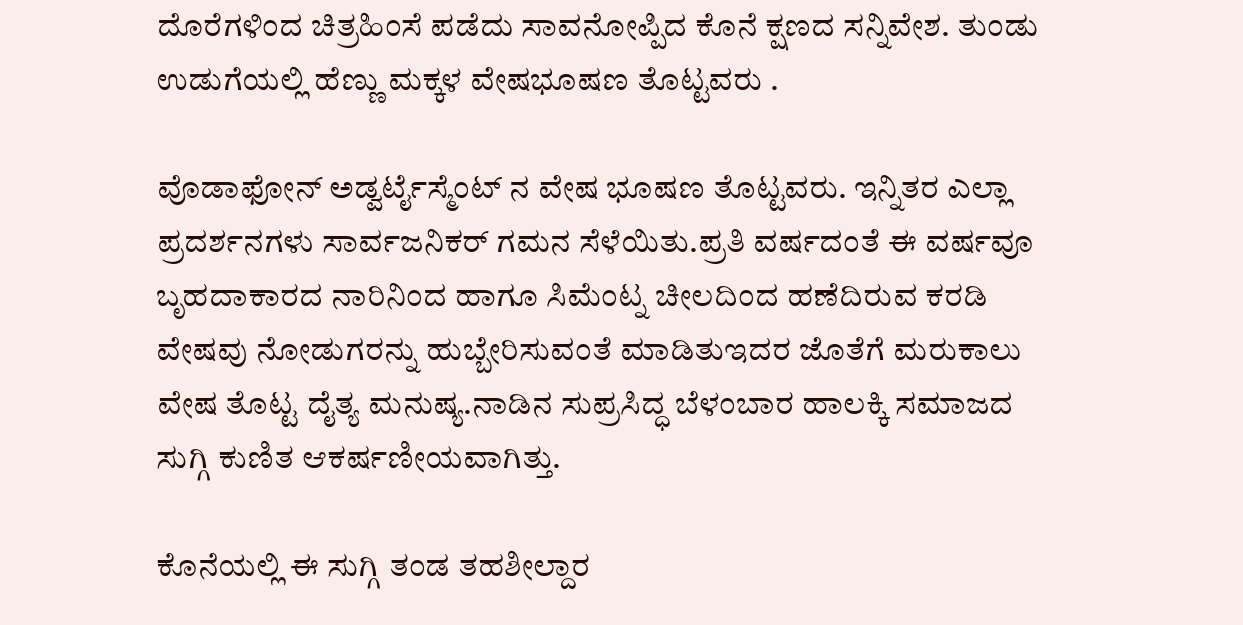ದೊರೆಗಳಿಂದ ಚಿತ್ರಹಿಂಸೆ ಪಡೆದು ಸಾವನೋಪ್ಪಿದ ಕೊನೆ ಕ್ಷಣದ ಸನ್ನಿವೇಶ. ತುಂಡು ಉಡುಗೆಯಲ್ಲಿ ಹೆಣ್ಣು ಮಕ್ಕಳ ವೇಷಭೂಷಣ ತೊಟ್ಟವರು .

ವೊಡಾಫೋನ್ ಅಡ್ವರ್ಟೈಸ್ಮೆಂಟ್ ನ ವೇಷ ಭೂಷಣ ತೊಟ್ಟವರು. ಇನ್ನಿತರ ಎಲ್ಲಾ ಪ್ರದರ್ಶನಗಳು ಸಾರ್ವಜನಿಕರ್ ಗಮನ ಸೆಳೆಯಿತು.ಪ್ರತಿ ವರ್ಷದಂತೆ ಈ ವರ್ಷವೂ ಬೃಹದಾಕಾರದ ನಾರಿನಿಂದ ಹಾಗೂ ಸಿಮೆಂಟ್ನ ಚೀಲದಿಂದ ಹಣೆದಿರುವ ಕರಡಿ ವೇಷವು ನೋಡುಗರನ್ನು ಹುಬ್ಬೇರಿಸುವಂತೆ ಮಾಡಿತುಇದರ ಜೊತೆಗೆ ಮರುಕಾಲು ವೇಷ ತೊಟ್ಟ ದೈತ್ಯ ಮನುಷ್ಯ.ನಾಡಿನ ಸುಪ್ರಸಿದ್ಧ ಬೆಳಂಬಾರ ಹಾಲಕ್ಕಿ ಸಮಾಜದ ಸುಗ್ಗಿ ಕುಣಿತ ಆಕರ್ಷಣೀಯವಾಗಿತ್ತು.

ಕೊನೆಯಲ್ಲಿ ಈ ಸುಗ್ಗಿ ತಂಡ ತಹಶೀಲ್ದಾರ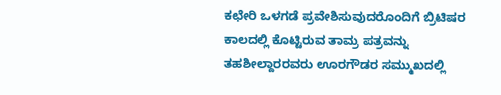ಕಛೇರಿ ಒಳಗಡೆ ಪ್ರವೇಶಿಸುವುದರೊಂದಿಗೆ ಬ್ರಿಟಿಷರ ಕಾಲದಲ್ಲಿ ಕೊಟ್ಟಿರುವ ತಾಮ್ರ ಪತ್ರವನ್ನು ತಹಶೀಲ್ದಾರರವರು ಊರಗೌಡರ ಸಮ್ಮುಖದಲ್ಲಿ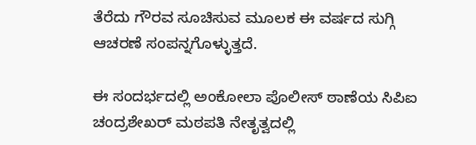ತೆರೆದು ಗೌರವ ಸೂಚಿಸುವ ಮೂಲಕ ಈ ವರ್ಷದ ಸುಗ್ಗಿ ಆಚರಣೆ ಸಂಪನ್ನಗೊಳ್ಳುತ್ತದೆ.

ಈ ಸಂದರ್ಭದಲ್ಲಿ ಅಂಕೋಲಾ ಪೊಲೀಸ್ ಠಾಣೆಯ ಸಿಪಿಐ ಚಂದ್ರಶೇಖರ್ ಮಠಪತಿ ನೇತೃತ್ವದಲ್ಲಿ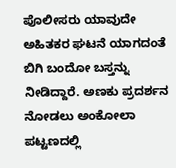ಪೊಲೀಸರು ಯಾವುದೇ ಅಹಿತಕರ ಘಟನೆ ಯಾಗದಂತೆ ಬಿಗಿ ಬಂದೋ ಬಸ್ತನ್ನು ನೀಡಿದ್ದಾರೆ. ಅಣಕು ಪ್ರದರ್ಶನ ನೋಡಲು ಅಂಕೋಲಾ ಪಟ್ಟಣದಲ್ಲಿ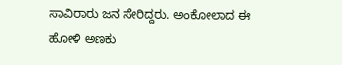ಸಾವಿರಾರು ಜನ ಸೇರಿದ್ದರು‌. ಅಂಕೋಲಾದ ಈ ಹೋಳಿ ಅಣಕು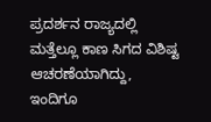ಪ್ರದರ್ಶನ ರಾಜ್ಯದಲ್ಲಿ ಮತ್ತೆಲ್ಲೂ ಕಾಣ ಸಿಗದ ವಿಶಿಷ್ಟ ಆಚರಣೆಯಾಗಿದ್ದು, ಇಂದಿಗೂ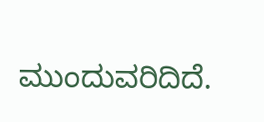ಮುಂದುವರಿದಿದೆ.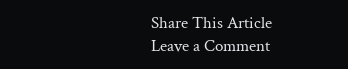Share This Article
Leave a Comment